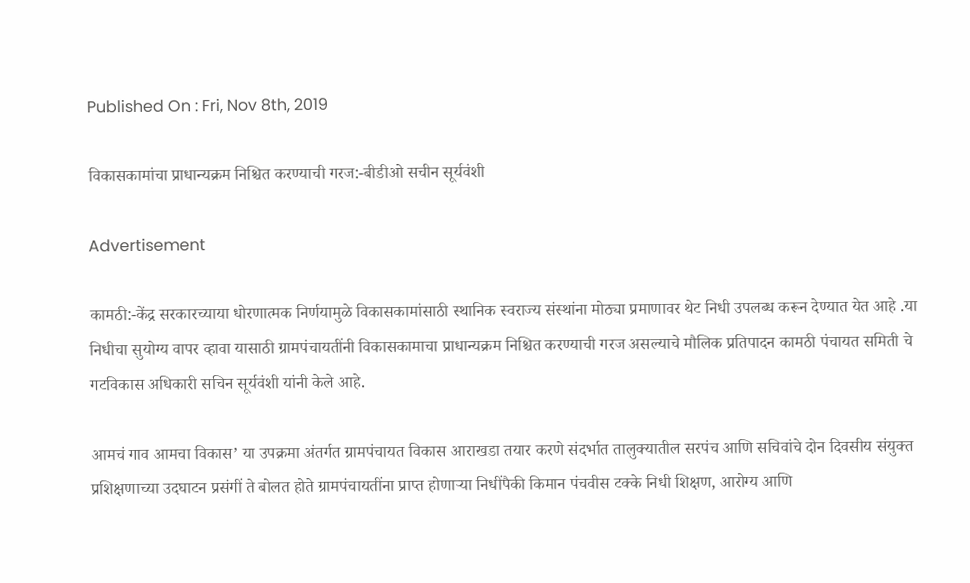Published On : Fri, Nov 8th, 2019

विकासकामांचा प्राधान्यक्रम निश्चित करण्याची गरज:-बीडीओ सचीन सूर्यवंशी

Advertisement

कामठी:-केंद्र सरकारच्याया धोरणात्मक निर्णयामुळे विकासकामांसाठी स्थानिक स्वराज्य संस्थांना मोठ्या प्रमाणावर थेट निधी उपलब्ध करून देण्यात येत आहे .या निधीचा सुयोग्य वापर व्हावा यासाठी ग्रामपंचायतींनी विकासकामाचा प्राधान्यक्रम निश्चित करण्याची गरज असल्याचे मौलिक प्रतिपादन कामठी पंचायत समिती चे गटविकास अधिकारी सचिन सूर्यवंशी यांनी केले आहे.

आमचं गाव आमचा विकास’ या उपक्रमा अंतर्गत ग्रामपंचायत विकास आराखडा तयार करणे संदर्भात तालुक्यातील सरपंच आणि सचिवांचे दोन दिवसीय संयुक्त प्रशिक्षणाच्या उदघाटन प्रसंगीं ते बोलत होते ग्रामपंचायतींना प्राप्त होणाऱ्या निधींपैकी किमान पंचवीस टक्के निधी शिक्षण, आरोग्य आणि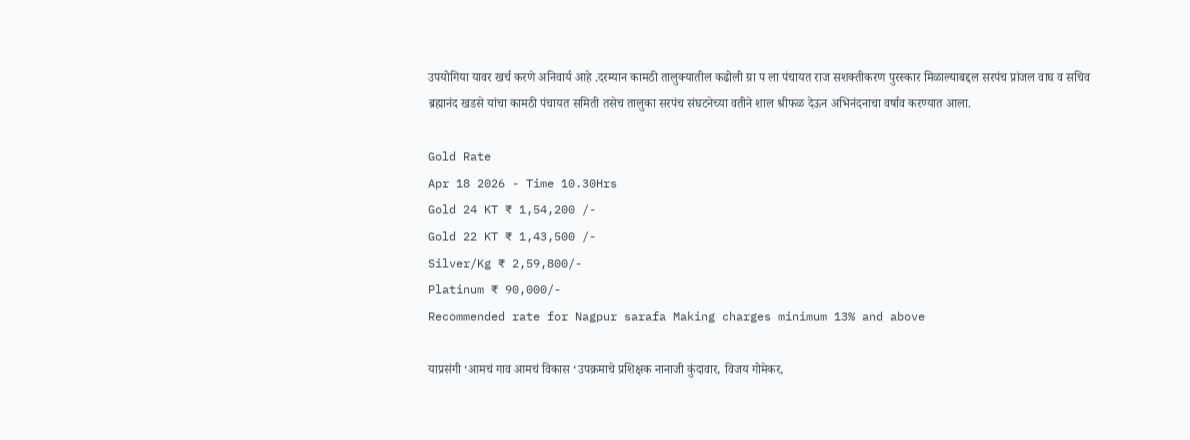उपयोगिया यावर खर्च करणे अनिवार्य आहे .दरम्यान कामठी तालुक्यातील कढोली ग्रा प ला पंचायत राज सशक्तीकरण पुरस्कार मिळाल्याबद्दल सरपंच प्रांजल वाघ व सचिव ब्रह्मानंद खडसे यांचा कामठी पंचायत समिती तसेच तालुका सरपंच संघटनेच्या वतीने शाल श्रीफळ देऊन अभिनंदनाचा वर्षाव करण्यात आला.

Gold Rate
Apr 18 2026 - Time 10.30Hrs
Gold 24 KT ₹ 1,54,200 /-
Gold 22 KT ₹ 1,43,500 /-
Silver/Kg ₹ 2,59,800/-
Platinum ₹ 90,000/-
Recommended rate for Nagpur sarafa Making charges minimum 13% and above

याप्रसंगी ‘आमचं गाव आमचं विकास ‘उपक्रमाचे प्रशिक्षक नानाजी कुंदावार, विजय गोमेकर,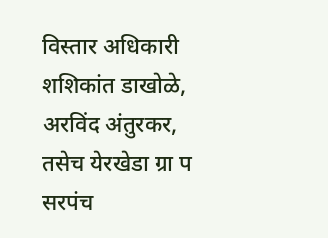विस्तार अधिकारी शशिकांत डाखोळे, अरविंद अंतुरकर, तसेच येरखेडा ग्रा प सरपंच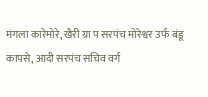मंगला कारेमोरे, खैरी ग्रा प सरपंच मोरेश्वर उर्फ बंडू कापसे, आदी सरपंच सचिव वर्ग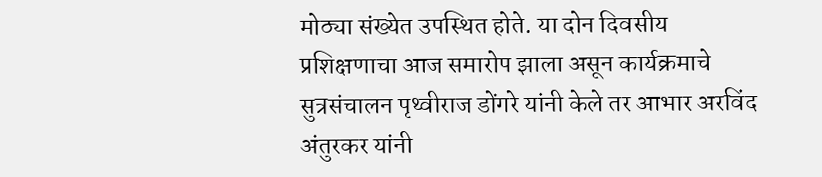मोठ्या संख्येत उपस्थित होते. या दोन दिवसीय प्रशिक्षणाचा आज समारोप झाला असून कार्यक्रमाचे सुत्रसंचालन पृथ्वीराज डोंगरे यांनी केले तर आभार अरविंद अंतुरकर यांनी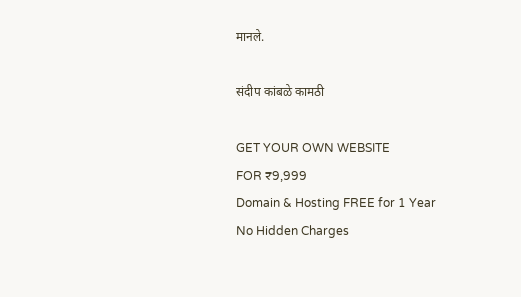मानले.

संदीप कांबळे कामठी

GET YOUR OWN WEBSITE
FOR ₹9,999
Domain & Hosting FREE for 1 Year
No Hidden Charges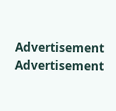Advertisement
Advertisement